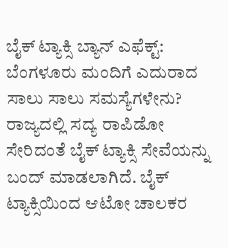ಬೈಕ್ ಟ್ಯಾಕ್ಸಿ ಬ್ಯಾನ್ ಎಫೆಕ್ಟ್: ಬೆಂಗಳೂರು ಮಂದಿಗೆ ಎದುರಾದ ಸಾಲು ಸಾಲು ಸಮಸ್ಯೆಗಳೇನು?
ರಾಜ್ಯದಲ್ಲಿ ಸದ್ಯ ರಾಪಿಡೋ ಸೇರಿದಂತೆ ಬೈಕ್ ಟ್ಯಾಕ್ಸಿ ಸೇವೆಯನ್ನು ಬಂದ್ ಮಾಡಲಾಗಿದೆ. ಬೈಕ್ ಟ್ಯಾಕ್ಸಿಯಿಂದ ಆಟೋ ಚಾಲಕರ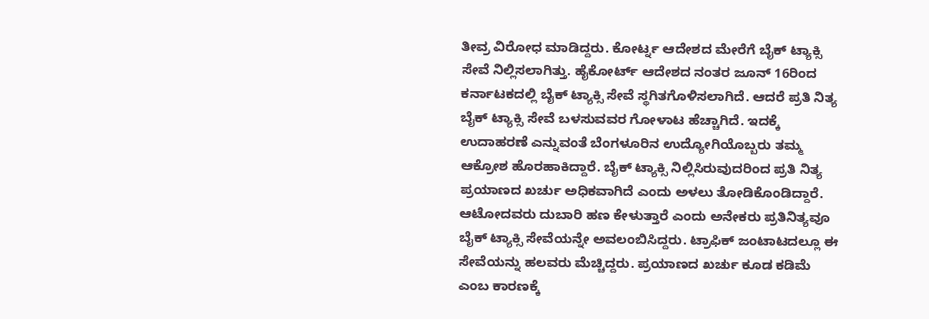ತೀವ್ರ ವಿರೋಧ ಮಾಡಿದ್ದರು. ಕೋರ್ಟ್ನ ಆದೇಶದ ಮೇರೆಗೆ ಬೈಕ್ ಟ್ಯಾಕ್ಸಿ ಸೇವೆ ನಿಲ್ಲಿಸಲಾಗಿತ್ತು. ಹೈಕೋರ್ಟ್ ಆದೇಶದ ನಂತರ ಜೂನ್ 16ರಿಂದ ಕರ್ನಾಟಕದಲ್ಲಿ ಬೈಕ್ ಟ್ಯಾಕ್ಸಿ ಸೇವೆ ಸ್ಥಗಿತಗೊಳಿಸಲಾಗಿದೆ. ಆದರೆ ಪ್ರತಿ ನಿತ್ಯ ಬೈಕ್ ಟ್ಯಾಕ್ಸಿ ಸೇವೆ ಬಳಸುವವರ ಗೋಳಾಟ ಹೆಚ್ಚಾಗಿದೆ. ಇದಕ್ಕೆ ಉದಾಹರಣೆ ಎನ್ನುವಂತೆ ಬೆಂಗಳೂರಿನ ಉದ್ಯೋಗಿಯೊಬ್ಬರು ತಮ್ಮ ಆಕ್ರೋಶ ಹೊರಹಾಕಿದ್ದಾರೆ. ಬೈಕ್ ಟ್ಯಾಕ್ಸಿ ನಿಲ್ಲಿಸಿರುವುದರಿಂದ ಪ್ರತಿ ನಿತ್ಯ ಪ್ರಯಾಣದ ಖರ್ಚು ಅಧಿಕವಾಗಿದೆ ಎಂದು ಅಳಲು ತೋಡಿಕೊಂಡಿದ್ದಾರೆ.
ಆಟೋದವರು ದುಬಾರಿ ಹಣ ಕೇಳುತ್ತಾರೆ ಎಂದು ಅನೇಕರು ಪ್ರತಿನಿತ್ಯವೂ ಬೈಕ್ ಟ್ಯಾಕ್ಸಿ ಸೇವೆಯನ್ನೇ ಅವಲಂಬಿಸಿದ್ದರು. ಟ್ರಾಫಿಕ್ ಜಂಟಾಟದಲ್ಲೂ ಈ ಸೇವೆಯನ್ನು ಹಲವರು ಮೆಚ್ಚಿದ್ದರು. ಪ್ರಯಾಣದ ಖರ್ಚು ಕೂಡ ಕಡಿಮೆ ಎಂಬ ಕಾರಣಕ್ಕೆ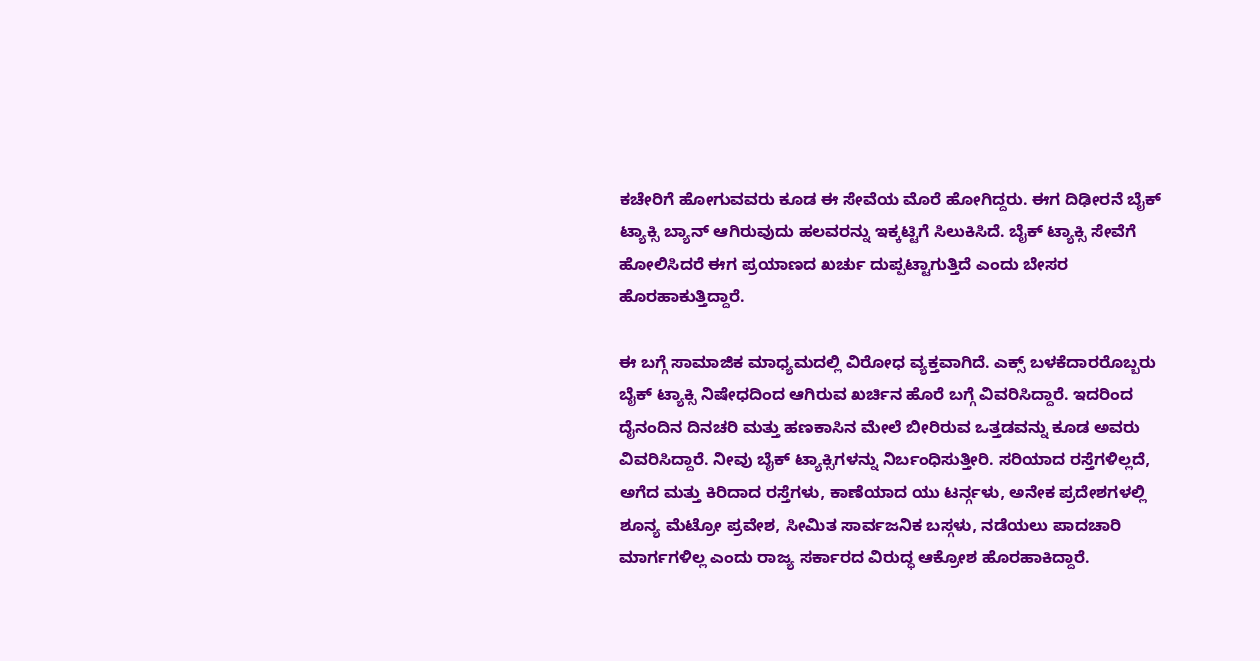ಕಚೇರಿಗೆ ಹೋಗುವವರು ಕೂಡ ಈ ಸೇವೆಯ ಮೊರೆ ಹೋಗಿದ್ದರು. ಈಗ ದಿಢೀರನೆ ಬೈಕ್ ಟ್ಯಾಕ್ಸಿ ಬ್ಯಾನ್ ಆಗಿರುವುದು ಹಲವರನ್ನು ಇಕ್ಕಟ್ಟಿಗೆ ಸಿಲುಕಿಸಿದೆ. ಬೈಕ್ ಟ್ಯಾಕ್ಸಿ ಸೇವೆಗೆ ಹೋಲಿಸಿದರೆ ಈಗ ಪ್ರಯಾಣದ ಖರ್ಚು ದುಪ್ಪಟ್ಟಾಗುತ್ತಿದೆ ಎಂದು ಬೇಸರ ಹೊರಹಾಕುತ್ತಿದ್ದಾರೆ.

ಈ ಬಗ್ಗೆ ಸಾಮಾಜಿಕ ಮಾಧ್ಯಮದಲ್ಲಿ ವಿರೋಧ ವ್ಯಕ್ತವಾಗಿದೆ. ಎಕ್ಸ್ ಬಳಕೆದಾರರೊಬ್ಬರು ಬೈಕ್ ಟ್ಯಾಕ್ಸಿ ನಿಷೇಧದಿಂದ ಆಗಿರುವ ಖರ್ಚಿನ ಹೊರೆ ಬಗ್ಗೆ ವಿವರಿಸಿದ್ದಾರೆ. ಇದರಿಂದ ದೈನಂದಿನ ದಿನಚರಿ ಮತ್ತು ಹಣಕಾಸಿನ ಮೇಲೆ ಬೀರಿರುವ ಒತ್ತಡವನ್ನು ಕೂಡ ಅವರು ವಿವರಿಸಿದ್ದಾರೆ. ನೀವು ಬೈಕ್ ಟ್ಯಾಕ್ಸಿಗಳನ್ನು ನಿರ್ಬಂಧಿಸುತ್ತೀರಿ. ಸರಿಯಾದ ರಸ್ತೆಗಳಿಲ್ಲದೆ, ಅಗೆದ ಮತ್ತು ಕಿರಿದಾದ ರಸ್ತೆಗಳು, ಕಾಣೆಯಾದ ಯು ಟರ್ನ್ಗಳು, ಅನೇಕ ಪ್ರದೇಶಗಳಲ್ಲಿ ಶೂನ್ಯ ಮೆಟ್ರೋ ಪ್ರವೇಶ, ಸೀಮಿತ ಸಾರ್ವಜನಿಕ ಬಸ್ಗಳು, ನಡೆಯಲು ಪಾದಚಾರಿ ಮಾರ್ಗಗಳಿಲ್ಲ ಎಂದು ರಾಜ್ಯ ಸರ್ಕಾರದ ವಿರುದ್ಧ ಆಕ್ರೋಶ ಹೊರಹಾಕಿದ್ದಾರೆ.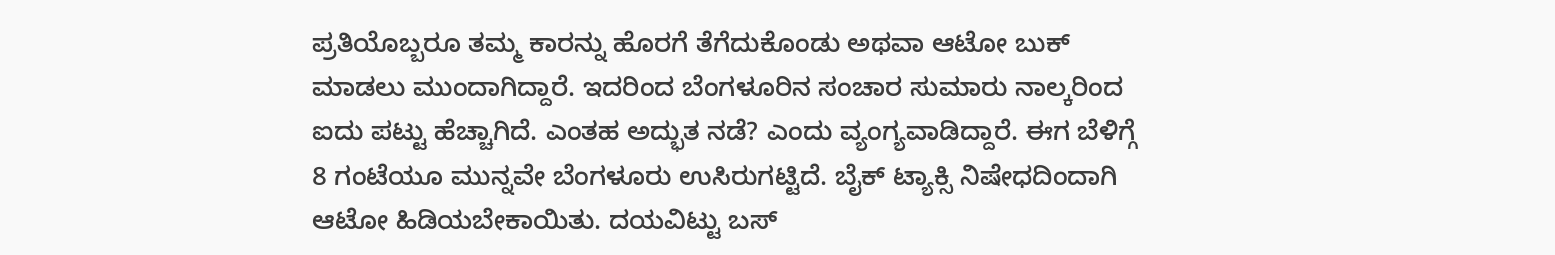ಪ್ರತಿಯೊಬ್ಬರೂ ತಮ್ಮ ಕಾರನ್ನು ಹೊರಗೆ ತೆಗೆದುಕೊಂಡು ಅಥವಾ ಆಟೋ ಬುಕ್ ಮಾಡಲು ಮುಂದಾಗಿದ್ದಾರೆ. ಇದರಿಂದ ಬೆಂಗಳೂರಿನ ಸಂಚಾರ ಸುಮಾರು ನಾಲ್ಕರಿಂದ ಐದು ಪಟ್ಟು ಹೆಚ್ಚಾಗಿದೆ. ಎಂತಹ ಅದ್ಭುತ ನಡೆ? ಎಂದು ವ್ಯಂಗ್ಯವಾಡಿದ್ದಾರೆ. ಈಗ ಬೆಳಿಗ್ಗೆ 8 ಗಂಟೆಯೂ ಮುನ್ನವೇ ಬೆಂಗಳೂರು ಉಸಿರುಗಟ್ಟಿದೆ. ಬೈಕ್ ಟ್ಯಾಕ್ಸಿ ನಿಷೇಧದಿಂದಾಗಿ ಆಟೋ ಹಿಡಿಯಬೇಕಾಯಿತು. ದಯವಿಟ್ಟು ಬಸ್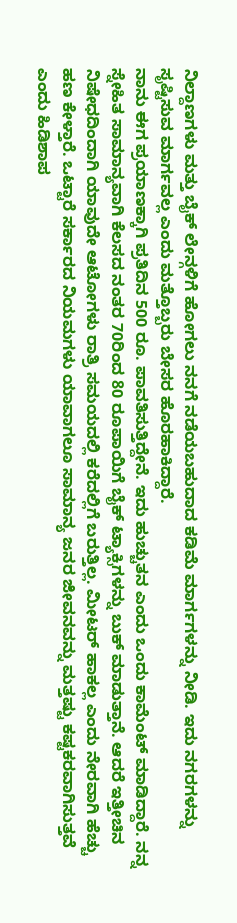ನಿಲ್ದಾಣಗಳು ಮತ್ತು ಬೈಕ್ ಲೇನ್ಗಳಿಗೆ ಹೋಗಲು ನನಗೆ ನಡೆಯಬಹುದಾದ ಕಡಿಮೆ ಮಾರ್ಗಗಳನ್ನು ನೀಡಿ. ಇದು ನಗರಗಳನ್ನು ಸೃಷ್ಟಿಸುವ ಮಾರ್ಗವಲ್ಲ ಎಂದು ಮತ್ತೊಬ್ಬರು ಬೇಸರ ಹೊರಹಾಕಿದ್ದಾರೆ.
ನಾನು ಈಗ ಪ್ರಯಾಣಕ್ಕಾಗಿ ಪ್ರತಿದಿನ 500 ರೂ. ಪಾವತಿಸುತ್ತಿದ್ದೇನೆ. ಇದು ಹುಚ್ಚುತನ ಎಂದು ಒಂದು ಕಾಮೆಂಟ್ ಮಾಡಿದ್ದಾರೆ. ನನ್ನ ಸ್ನೇಹಿತ ಸಾಮಾನ್ಯವಾಗಿ ಕೆಲಸದ ನಂತರ 70ರಿಂದ 80 ರೂಪಾಯಿಗೆ ಬೈಕ್ ಟ್ಯಾಕ್ಸಿಗಳನ್ನು ಬುಕ್ ಮಾಡುತ್ತಾನೆ. ಆದರೆ ಇತ್ತೀಚಿನ ನಿಷೇಧದಿಂದಾಗಿ ಯಾವುದೇ ಆಟೋಗಳು ರಾತ್ರಿ ಸಮಯದಲ್ಲಿ ಕರೆದಲ್ಲಿಗೆ ಬರುತ್ತಿಲ್ಲ. ಮೀಟರ್ ಹಾಕಲ್ಲ ಎಂದು ನೇರವಾಗಿ ಹೆಚ್ಚು ಹಣ ಕೇಳ್ತಾರೆ. ಒಟ್ಟಾರೆ ಸರ್ಕಾರದ ನಿಯಮಗಳು ಯಾವಾಗಲೂ ಸಾಮಾನ್ಯ ಜನರ ಜೀವನವನ್ನು ಮತ್ತಷ್ಟು ಕಷ್ಟಕರವಾಗಿಸುತ್ತವೆ ಎಂದು ಹಿಡಿಶಾಪ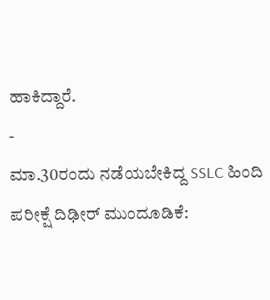ಹಾಕಿದ್ದಾರೆ.
-
ಮಾ.30ರಂದು ನಡೆಯಬೇಕಿದ್ದ SSLC ಹಿಂದಿ ಪರೀಕ್ಷೆ ದಿಢೀರ್ ಮುಂದೂಡಿಕೆ: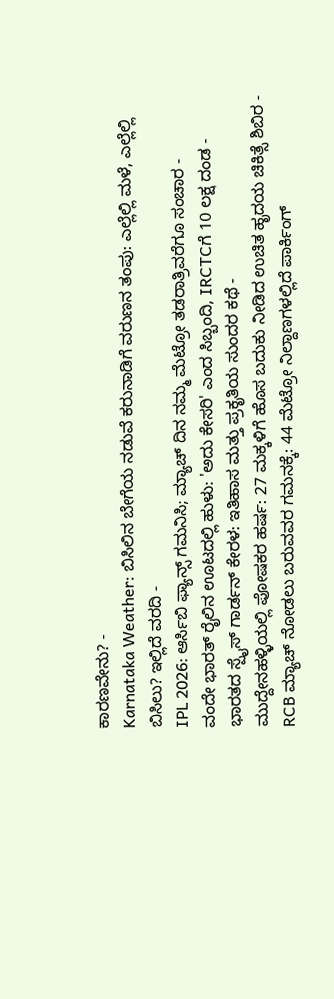ಕಾರಣವೇನು? -
Karnataka Weather: ಬಿಸಿಲಿನ ಬೇಗೆಯ ನಡುವೆ ಕರುನಾಡಿಗೆ ವರುಣನ ತಂಪು: ಎಲ್ಲೆಲ್ಲಿ ಮಳೆ, ಎಲ್ಲೆಲ್ಲಿ ಬಿಸಿಲು? ಇಲ್ಲಿದೆ ವರದಿ -
IPL 2026: ಆರ್ಸಿಬಿ ಫ್ಯಾನ್ಸ್ ಗಮನಿಸಿ; ಮ್ಯಾಚ್ ದಿನ ನಮ್ಮ ಮೆಟ್ರೋ ತಡರಾತ್ರಿವರೆಗೂ ಸಂಚಾರ -
ವಂದೇ ಭಾರತ್ ರೈಲಿನ ಊಟದಲ್ಲಿ ಹುಳು: 'ಅದು ಕೇಸರಿ' ಎಂದ ಸಿಬ್ಬಂದಿ, IRCTCಗೆ 10 ಲಕ್ಷ ದಂಡ -
ಭಾರತದ ಸ್ಪೈಸ್ ಗಾರ್ಡನ್ ಕೇರಳ: ಇತಿಹಾಸ ಮತ್ತು ಪ್ರಕೃತಿಯ ಸುಂದರ ಕಥೆ -
ಮುದ್ದೇನಹಳ್ಳಿಯಲ್ಲಿ ಪೋಷಕರ ಹರ್ಷ: 27 ಮಕ್ಕಳಿಗೆ ಹೊಸ ಬದುಕು ನೀಡಿದ ಉಚಿತ ಹೃದಯ ಚಿಕಿತ್ಸೆ ಶಿಬಿರ -
RCB ಮ್ಯಾಚ್ ನೋಡಲು ಬರುವವರ ಗಮನಕ್ಕೆ: 44 ಮೆಟ್ರೋ ನಿಲ್ದಾಣಗಳಲ್ಲಿದೆ ಪಾರ್ಕಿಂಗ್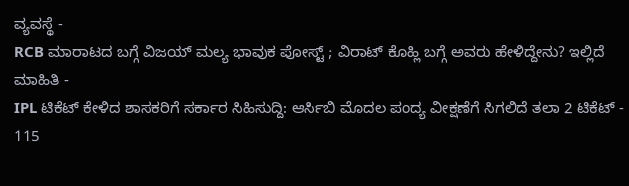ವ್ಯವಸ್ಥೆ -
RCB ಮಾರಾಟದ ಬಗ್ಗೆ ವಿಜಯ್ ಮಲ್ಯ ಭಾವುಕ ಪೋಸ್ಟ್ ; ವಿರಾಟ್ ಕೊಹ್ಲಿ ಬಗ್ಗೆ ಅವರು ಹೇಳಿದ್ದೇನು? ಇಲ್ಲಿದೆ ಮಾಹಿತಿ -
IPL ಟಿಕೆಟ್ ಕೇಳಿದ ಶಾಸಕರಿಗೆ ಸರ್ಕಾರ ಸಿಹಿಸುದ್ದಿ: ಆರ್ಸಿಬಿ ಮೊದಲ ಪಂದ್ಯ ವೀಕ್ಷಣೆಗೆ ಸಿಗಲಿದೆ ತಲಾ 2 ಟಿಕೆಟ್ -
115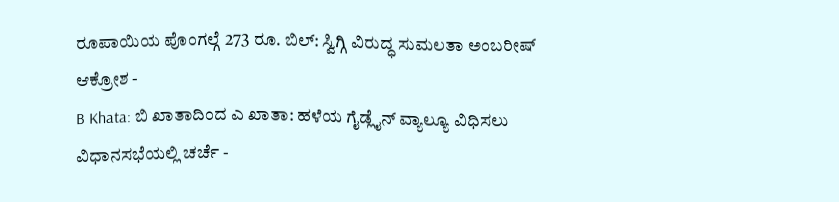ರೂಪಾಯಿಯ ಪೊಂಗಲ್ಗೆ 273 ರೂ. ಬಿಲ್: ಸ್ವಿಗ್ಗಿ ವಿರುದ್ಧ ಸುಮಲತಾ ಅಂಬರೀಷ್ ಆಕ್ರೋಶ -
B Khata: ಬಿ ಖಾತಾದಿಂದ ಎ ಖಾತಾ: ಹಳೆಯ ಗೈಡ್ಲೈನ್ ವ್ಯಾಲ್ಯೂ ವಿಧಿಸಲು ವಿಧಾನಸಭೆಯಲ್ಲಿ ಚರ್ಚೆ -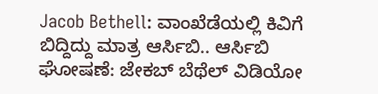Jacob Bethell: ವಾಂಖೆಡೆಯಲ್ಲಿ ಕಿವಿಗೆ ಬಿದ್ದಿದ್ದು ಮಾತ್ರ ಆರ್ಸಿಬಿ.. ಆರ್ಸಿಬಿ ಘೋಷಣೆ: ಜೇಕಬ್ ಬೆಥೆಲ್ ವಿಡಿಯೋ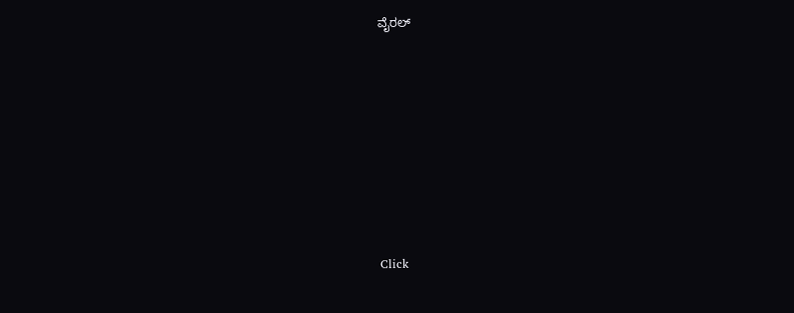ವೈರಲ್









Click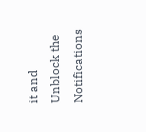it and Unblock the Notifications